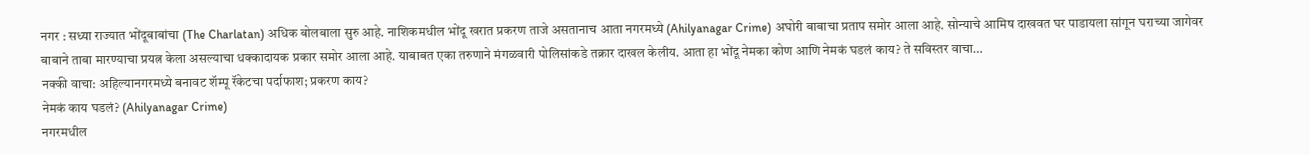नगर : सध्या राज्यात भोंदूबाबांचा (The Charlatan) अधिक बोलबाला सुरु आहे. नाशिकमधील भोंदू खरात प्रकरण ताजे असतानाच आता नगरमध्ये (Ahilyanagar Crime) अघोरी बाबाचा प्रताप समोर आला आहे. सोन्याचे आमिष दाखवत घर पाडायला सांगून घराच्या जागेवर बाबाने ताबा मारण्याचा प्रयत्न केला असल्याचा धक्कादायक प्रकार समोर आला आहे. याबाबत एका तरुणाने मंगळवारी पोलिसांकडे तक्रार दाखल केलीय. आता हा भोंदू नेमका कोण आणि नेमकं घडलं काय? ते सविस्तर वाचा…
नक्की वाचा: अहिल्यानगरमध्ये बनावट शॅम्पू रॅकेटचा पर्दाफाश; प्रकरण काय?
नेमकं काय घडलं? (Ahilyanagar Crime)
नगरमधील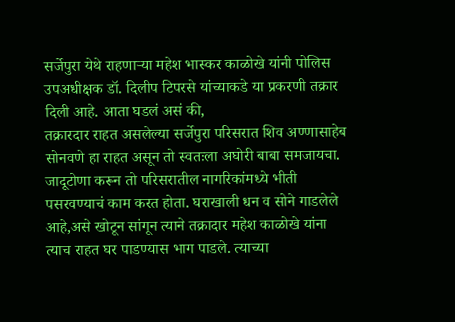सर्जेपुरा येथे राहणाऱ्या महेश भास्कर काळोखे यांनी पोलिस उपअधीक्षक डॉ. दिलीप टिपरसे यांच्याकडे या प्रकरणी तक्रार दिली आहे. आता घडलं असं की,
तक्रारदार राहत असलेल्या सर्जेपुरा परिसरात शिव अण्णासाहेब सोनवणे हा राहत असून तो स्वतःला अघोरी बाबा समजायचा. जादूटोणा करून तो परिसरातील नागरिकांमध्ये भीती पसरवण्याचं काम करत होता. घराखाली धन व सोने गाडलेले आहे,असे खोटून सांगून त्याने तक्रादार महेश काळोखे यांना त्याच राहत घर पाडण्यास भाग पाडले. त्याच्या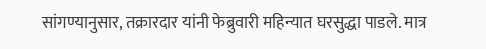सांगण्यानुसार, तक्रारदार यांनी फेब्रुवारी महिन्यात घरसुद्धा पाडले. मात्र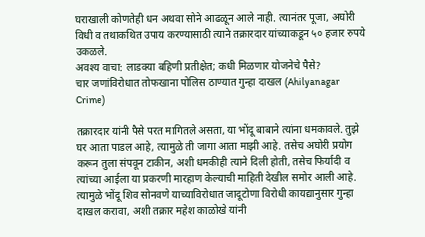घराखाली कोणतेही धन अथवा सोने आढळून आले नाही. त्यानंतर पूजा, अघोरी विधी व तथाकथित उपाय करण्यासाठी त्याने तक्रारदार यांच्याकडून ५० हजार रुपये उकळले.
अवश्य वाचा: लाडक्या बहिणी प्रतीक्षेत; कधी मिळणार योजनेचे पैसे?
चार जणांविरोधात तोफखाना पोलिस ठाण्यात गुन्हा दाखल (Ahilyanagar Crime)

तक्रारदार यांनी पैसे परत मागितले असता, या भोंदू बाबाने त्यांना धमकावले. तुझे घर आता पाडल आहे, त्यामुळे ती जागा आता माझी आहे. तसेच अघोरी प्रयोग करून तुला संपवून टाकीन, अशी धमकीही त्याने दिली होती, तसेच फिर्यादी व त्यांच्या आईला या प्रकरणी मारहाण केल्याची माहिती देखील समोर आली आहे. त्यामुळे भोंदू शिव सोनवणे याच्याविरोधात जादूटोणा विरोधी कायद्यानुसार गुन्हा दाखल करावा, अशी तक्रार महेश काळोखे यांनी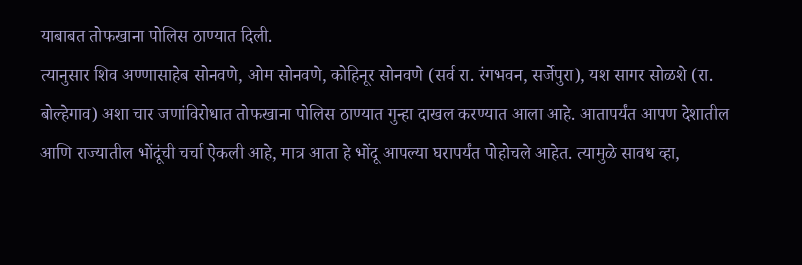याबाबत तोफखाना पोलिस ठाण्यात दिली.
त्यानुसार शिव अण्णासाहेब सोनवणे, ओम सोनवणे, कोहिनूर सोनवणे (सर्व रा. रंगभवन, सर्जेपुरा), यश सागर सोळशे (रा. बोल्हेगाव) अशा चार जणांविरोधात तोफखाना पोलिस ठाण्यात गुन्हा दाखल करण्यात आला आहे. आतापर्यंत आपण देशातील आणि राज्यातील भोंदूंची चर्चा ऐकली आहे, मात्र आता हे भोंदू आपल्या घरापर्यंत पोहोचले आहेत. त्यामुळे सावध व्हा,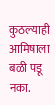कुठल्याही आमिषाला बळी पडू नका.